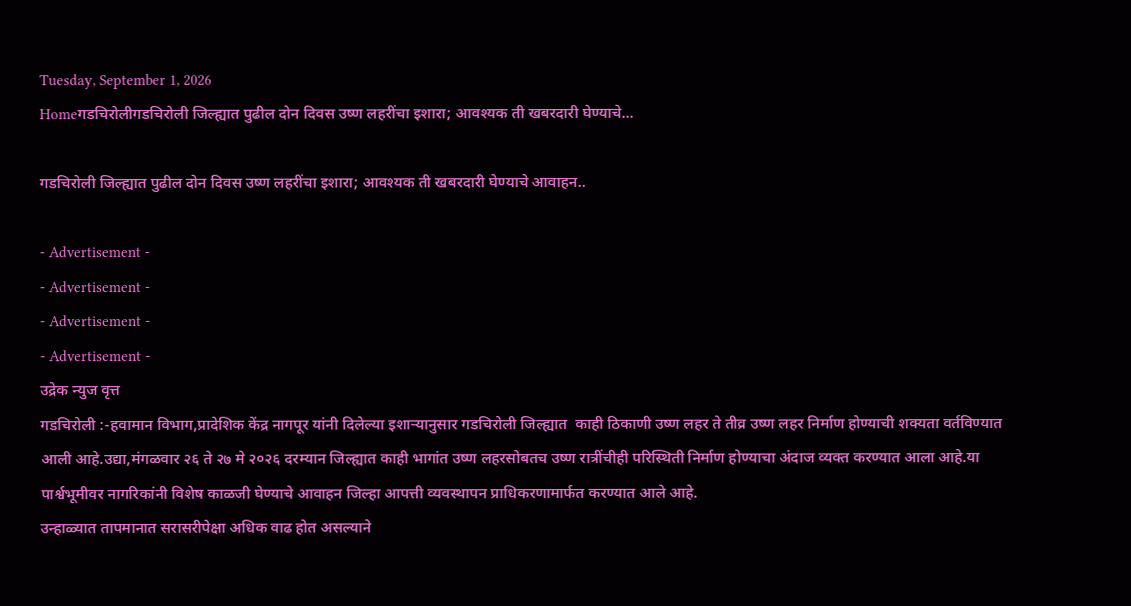Tuesday, September 1, 2026
Homeगडचिरोलीगडचिरोली जिल्ह्यात पुढील दोन दिवस उष्ण लहरींचा इशारा; आवश्यक ती खबरदारी घेण्याचे...

गडचिरोली जिल्ह्यात पुढील दोन दिवस उष्ण लहरींचा इशारा; आवश्यक ती खबरदारी घेण्याचे आवाहन..

- Advertisement -
- Advertisement -
- Advertisement -
- Advertisement -
उद्रेक न्युज वृत्त
गडचिरोली :-हवामान विभाग,प्रादेशिक केंद्र नागपूर यांनी दिलेल्या इशाऱ्यानुसार गडचिरोली जिल्ह्यात  काही ठिकाणी उष्ण लहर ते तीव्र उष्ण लहर निर्माण होण्याची शक्यता वर्तविण्यात आली आहे.उद्या,मंगळवार २६ ते २७ मे २०२६ दरम्यान जिल्ह्यात काही भागांत उष्ण लहरसोबतच उष्ण रात्रींचीही परिस्थिती निर्माण होण्याचा अंदाज व्यक्त करण्यात आला आहे.या पार्श्वभूमीवर नागरिकांनी विशेष काळजी घेण्याचे आवाहन जिल्हा आपत्ती व्यवस्थापन प्राधिकरणामार्फत करण्यात आले आहे.
उन्हाळ्यात तापमानात सरासरीपेक्षा अधिक वाढ होत असल्याने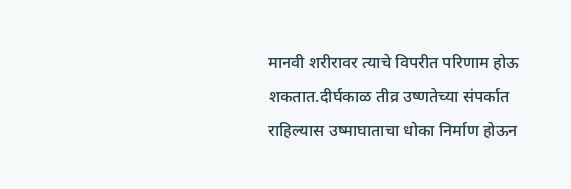मानवी शरीरावर त्याचे विपरीत परिणाम होऊ शकतात.दीर्घकाळ तीव्र उष्णतेच्या संपर्कात राहिल्यास उष्माघाताचा धोका निर्माण होऊन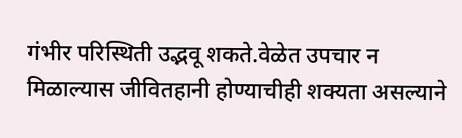गंभीर परिस्थिती उद्भवू शकते.वेळेत उपचार न मिळाल्यास जीवितहानी होण्याचीही शक्यता असल्याने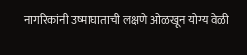नागरिकांनी उष्माघाताची लक्षणे ओळखून योग्य वेळी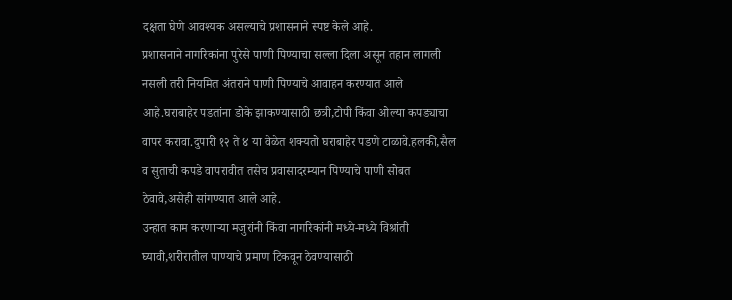दक्षता घेणे आवश्यक असल्याचे प्रशासनाने स्पष्ट केले आहे.
प्रशासनाने नागरिकांना पुरेसे पाणी पिण्याचा सल्ला दिला असून तहान लागली नसली तरी नियमित अंतराने पाणी पिण्याचे आवाहन करण्यात आले आहे.घराबाहेर पडतांना डोके झाकण्यासाठी छत्री,टोपी किंवा ओल्या कपड्याचा वापर करावा.दुपारी १२ ते ४ या वेळेत शक्यतो घराबाहेर पडणे टाळावे.हलकी,सैल व सुताची कपडे वापरावीत तसेच प्रवासादरम्यान पिण्याचे पाणी सोबत ठेवावे,असेही सांगण्यात आले आहे.
उन्हात काम करणाऱ्या मजुरांनी किंवा नागरिकांनी मध्ये-मध्ये विश्रांती घ्यावी,शरीरातील पाण्याचे प्रमाण टिकवून ठेवण्यासाठी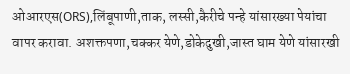ओआरएस(ORS),लिंबूपाणी,ताक, लस्सी,कैरीचे पन्हे यांसारख्या पेयांचा वापर करावा. अशक्तपणा,चक्कर येणे,डोकेदुखी,जास्त घाम येणे यांसारखी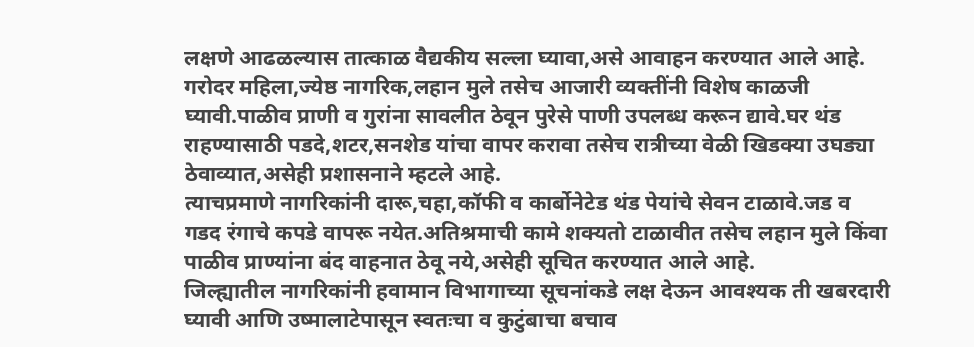लक्षणे आढळल्यास तात्काळ वैद्यकीय सल्ला घ्यावा,असे आवाहन करण्यात आले आहे.
गरोदर महिला,ज्येष्ठ नागरिक,लहान मुले तसेच आजारी व्यक्तींनी विशेष काळजी घ्यावी.पाळीव प्राणी व गुरांना सावलीत ठेवून पुरेसे पाणी उपलब्ध करून द्यावे.घर थंड राहण्यासाठी पडदे,शटर,सनशेड यांचा वापर करावा तसेच रात्रीच्या वेळी खिडक्या उघड्या ठेवाव्यात,असेही प्रशासनाने म्हटले आहे.
त्याचप्रमाणे नागरिकांनी दारू,चहा,कॉफी व कार्बोनेटेड थंड पेयांचे सेवन टाळावे.जड व गडद रंगाचे कपडे वापरू नयेत.अतिश्रमाची कामे शक्यतो टाळावीत तसेच लहान मुले किंवा पाळीव प्राण्यांना बंद वाहनात ठेवू नये,असेही सूचित करण्यात आले आहे.
जिल्ह्यातील नागरिकांनी हवामान विभागाच्या सूचनांकडे लक्ष देऊन आवश्यक ती खबरदारी घ्यावी आणि उष्मालाटेपासून स्वतःचा व कुटुंबाचा बचाव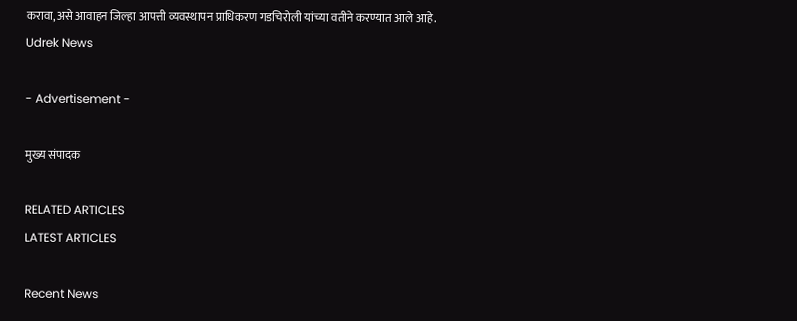करावा,असे आवाहन जिल्हा आपत्ती व्यवस्थापन प्राधिकरण गडचिरोली यांच्या वतीने करण्यात आले आहे.
Udrek News

- Advertisement -

मुख्य संपादक

RELATED ARTICLES
LATEST ARTICLES

Recent News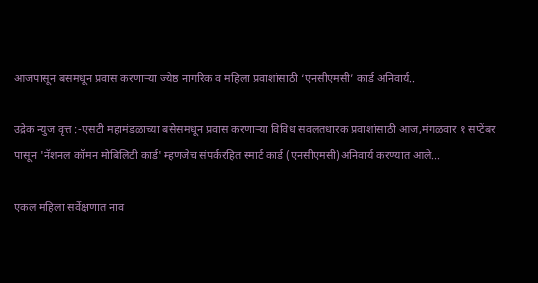आजपासून बसमधून प्रवास करणाऱ्या ज्येष्ठ नागरिक व महिला प्रवाशांसाठी ‘एनसीएमसी’ कार्ड अनिवार्य..

उद्रेक न्युज वृत्त :-एसटी महामंडळाच्या बसेसमधून प्रवास करणाऱ्या विविध सवलतधारक प्रवाशांसाठी आज,मंगळवार १ सप्टेंबर पासून 'नॅशनल कॉमन मोबिलिटी कार्ड' म्हणजेच संपर्करहित स्मार्ट कार्ड (एनसीएमसी)अनिवार्य करण्यात आले...

एकल महिला सर्वेक्षणात नाव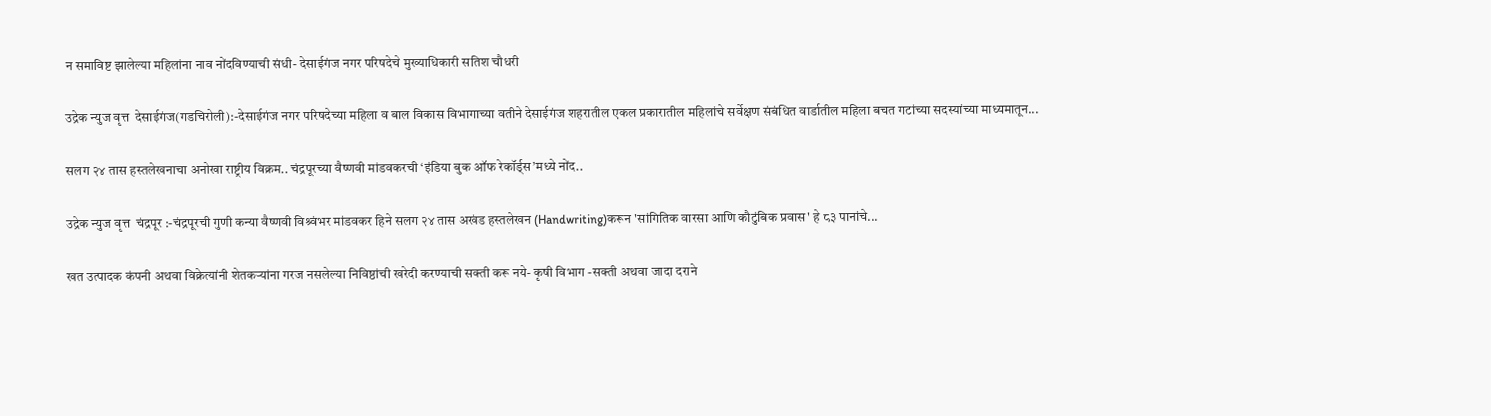न समाविष्ट झालेल्या महिलांना नाव नोंदविण्याची संधी- देसाईगंज नगर परिषदेचे मुख्याधिकारी सतिश चौधरी

उद्रेक न्युज वृत्त  देसाईगंज(गडचिरोली):-देसाईगंज नगर परिषदेच्या महिला व बाल विकास विभागाच्या वतीने देसाईगंज शहरातील एकल प्रकारातील महिलांचे सर्वेक्षण संबंधित वार्डातील महिला बचत गटांच्या सदस्यांच्या माध्यमातून...

सलग २४ तास हस्तलेखनाचा अनोखा राष्ट्रीय विक्रम.. चंद्रपूरच्या वैष्णवी मांडवकरची ‘इंडिया बुक ऑफ रेकॉर्ड्स’मध्ये नोंद..

उद्रेक न्युज वृत्त  चंद्रपूर :-चंद्रपूरची गुणी कन्या वैष्णवी विश्र्वंभर मांडवकर हिने सलग २४ तास अखंड हस्तलेखन (Handwriting)करून 'सांगितिक वारसा आणि कौटुंबिक प्रवास' हे ८३ पानांचे...

खत उत्पादक कंपनी अथवा विक्रेत्यांनी शेतकऱ्यांना गरज नसलेल्या निविष्ठांची खरेदी करण्याची सक्ती करू नये- कृषी विभाग -सक्ती अथवा जादा दराने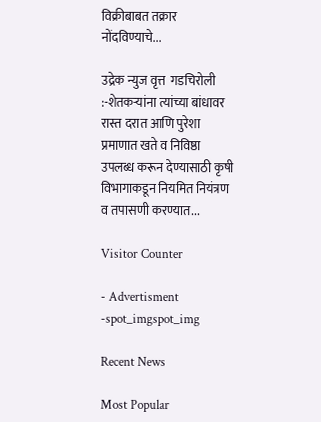विक्रीबाबत तक्रार नोंदविण्याचे...

उद्रेक न्युज वृत्त  गडचिरोली :-शेतकऱ्यांना त्यांच्या बांधावर रास्त दरात आणि पुरेशा प्रमाणात खते व निविष्ठा उपलब्ध करून देण्यासाठी कृषी विभागाकडून नियमित नियंत्रण व तपासणी करण्यात...

Visitor Counter

- Advertisment -spot_imgspot_img

Recent News

Most Popular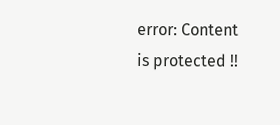error: Content is protected !!